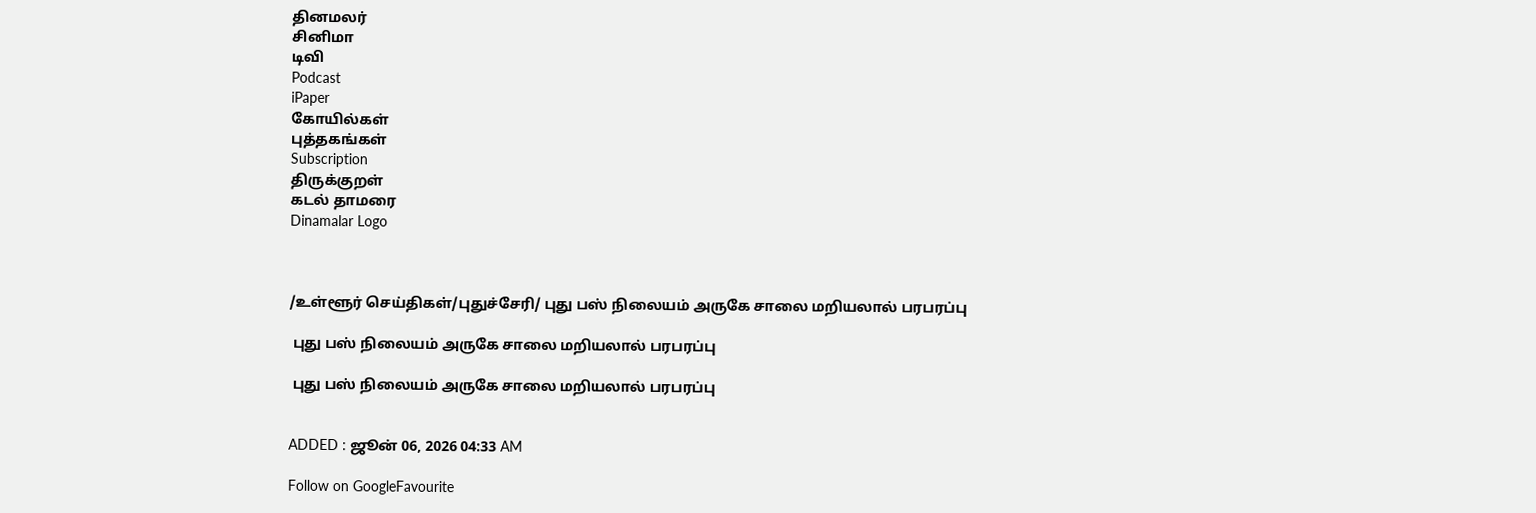தினமலர்
சினிமா
டிவி
Podcast
iPaper
கோயில்கள்
புத்தகங்கள்
Subscription
திருக்குறள்
கடல் தாமரை
Dinamalar Logo



/உள்ளூர் செய்திகள்/புதுச்சேரி/ புது பஸ் நிலையம் அருகே சாலை மறியலால் பரபரப்பு

 புது பஸ் நிலையம் அருகே சாலை மறியலால் பரபரப்பு

 புது பஸ் நிலையம் அருகே சாலை மறியலால் பரபரப்பு


ADDED : ஜூன் 06, 2026 04:33 AM

Follow on GoogleFavourite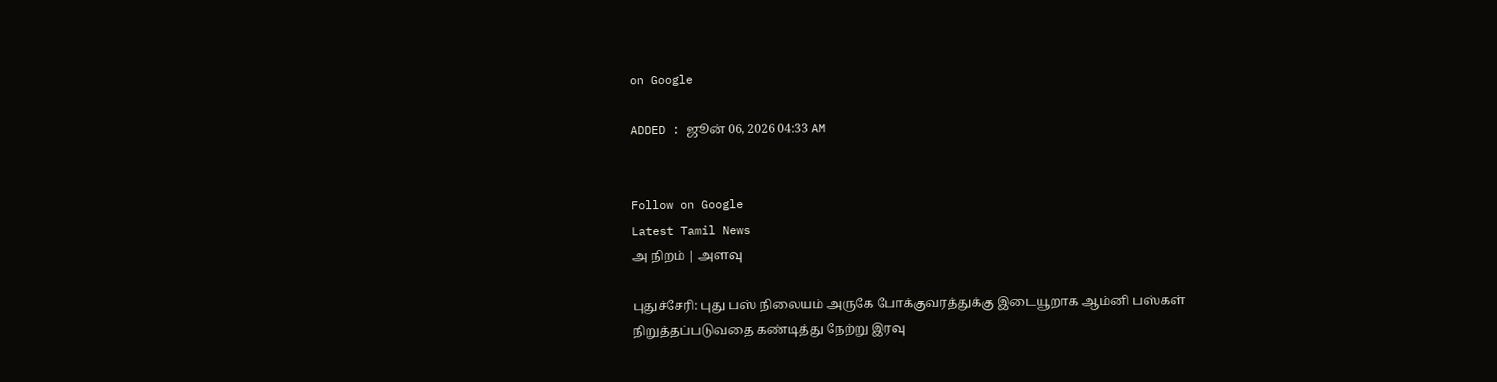on Google

ADDED : ஜூன் 06, 2026 04:33 AM


Follow on Google
Latest Tamil News
அ நிறம் | அளவு

புதுச்சேரி: புது பஸ் நிலையம் அருகே போக்குவரத்துக்கு இடையூறாக ஆம்னி பஸ்கள் நிறுத்தப்படுவதை கண்டித்து நேற்று இரவு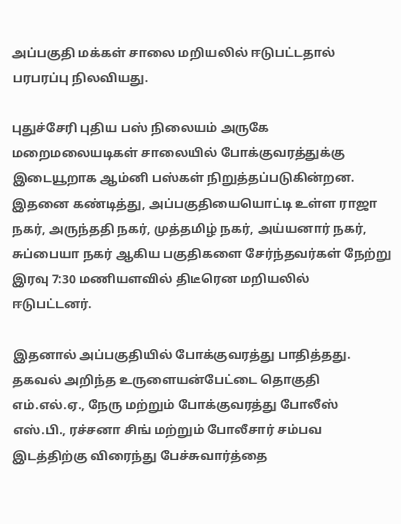அப்பகுதி மக்கள் சாலை மறியலில் ஈடுபட்டதால் பரபரப்பு நிலவியது.

புதுச்சேரி புதிய பஸ் நிலையம் அருகே மறைமலையடிகள் சாலையில் போக்குவரத்துக்கு இடையூறாக ஆம்னி பஸ்கள் நிறுத்தப்படுகின்றன. இதனை கண்டித்து, அப்பகுதியையொட்டி உள்ள ராஜா நகர், அருந்ததி நகர், முத்தமிழ் நகர், அய்யனார் நகர், சுப்பையா நகர் ஆகிய பகுதிகளை சேர்ந்தவர்கள் நேற்று இரவு 7:30 மணியளவில் திடீரென மறியலில் ஈடுபட்டனர்.

இதனால் அப்பகுதியில் போக்குவரத்து பாதித்தது. தகவல் அறிந்த உருளையன்பேட்டை தொகுதி எம்.எல்.ஏ., நேரு மற்றும் போக்குவரத்து போலீஸ் எஸ்.பி., ரச்சனா சிங் மற்றும் போலீசார் சம்பவ இடத்திற்கு விரைந்து பேச்சுவார்த்தை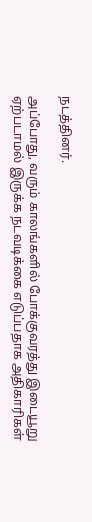நடத்தினர்.

அப்போது, வரும் காலங்களில் போக்குவரத்து இடையூறு ஏற்படாமல் இருக்க நடவடிக்கை எடுப்பதாக அதிகாரிகள்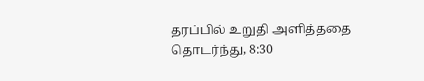தரப்பில் உறுதி அளித்ததை தொடர்ந்து, 8:30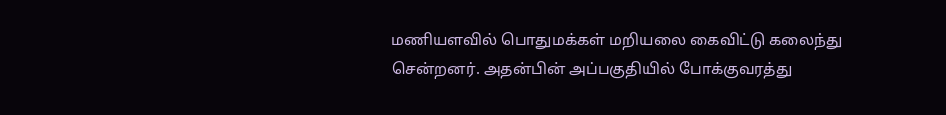மணியளவில் பொதுமக்கள் மறியலை கைவிட்டு கலைந்து சென்றனர். அதன்பின் அப்பகுதியில் போக்குவரத்து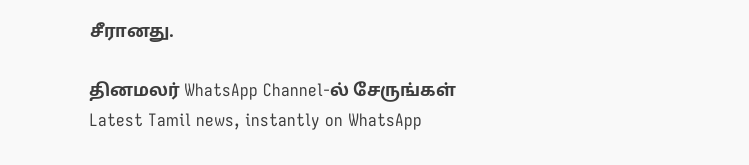சீரானது.

தினமலர் WhatsApp Channel-ல் சேருங்கள்
Latest Tamil news, instantly on WhatsApp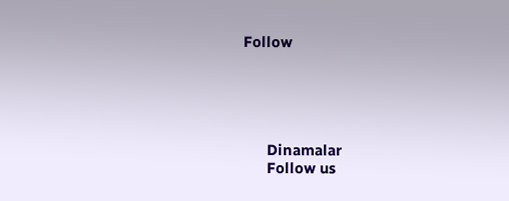Follow





      Dinamalar
      Follow us